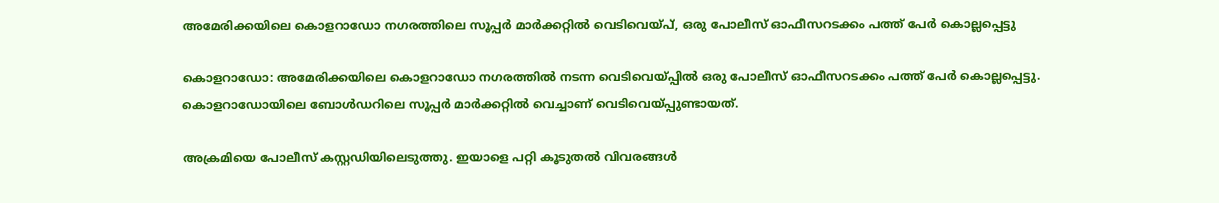അമേരിക്കയിലെ കൊളറാഡോ നഗരത്തിലെ സൂപ്പർ മാർക്കറ്റിൽ വെടിവെയ്പ്, ഒരു പോലീസ് ഓഫീസറടക്കം പത്ത് പേര്‍ കൊല്ലപ്പെട്ടു

കൊളറാഡോ: അമേരിക്കയിലെ കൊളറാഡോ നഗരത്തില്‍ നടന്ന വെടിവെയ്പ്പില്‍ ഒരു പോലീസ് ഓഫീസറടക്കം പത്ത് പേര്‍ കൊല്ലപ്പെട്ടു. കൊളറാഡോയിലെ ബോള്‍ഡറിലെ സൂപ്പര്‍ മാര്‍ക്കറ്റില്‍ വെച്ചാണ് വെടിവെയ്പ്പുണ്ടായത്.

അക്രമിയെ പോലീസ് കസ്റ്റഡിയിലെടുത്തു. ഇയാളെ പറ്റി കൂടുതല്‍ വിവരങ്ങള്‍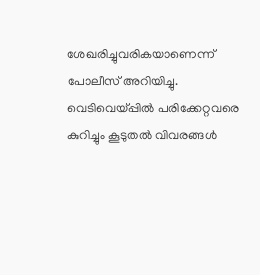ശേഖരിച്ചുവരികയാണെന്ന് പോലീസ് അറിയിച്ചു. വെടിവെയ്പ്പില്‍ പരിക്കേറ്റവരെ കുറിച്ചും കൂടുതല്‍ വിവരങ്ങള്‍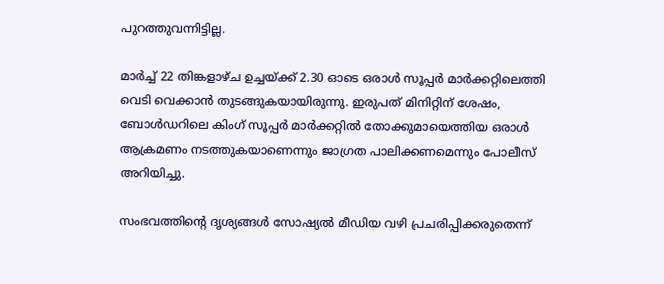പുറത്തുവന്നിട്ടില്ല.

മാർച്ച് 22 തിങ്കളാഴ്ച ഉച്ചയ്ക്ക് 2.30 ഓടെ ഒരാള്‍ സൂപ്പര്‍ മാര്‍ക്കറ്റിലെത്തി വെടി വെക്കാന്‍ തുടങ്ങുകയായിരുന്നു. ഇരുപത് മിനിറ്റിന് ശേഷം, ബോള്‍ഡറിലെ കിംഗ് സൂപ്പര്‍ മാര്‍ക്കറ്റില്‍ തോക്കുമായെത്തിയ ഒരാള്‍ ആക്രമണം നടത്തുകയാണെന്നും ജാഗ്രത പാലിക്കണമെന്നും പോലീസ് അറിയിച്ചു.

സംഭവത്തിന്റെ ദൃശ്യങ്ങള്‍ സോഷ്യല്‍ മീഡിയ വഴി പ്രചരിപ്പിക്കരുതെന്ന്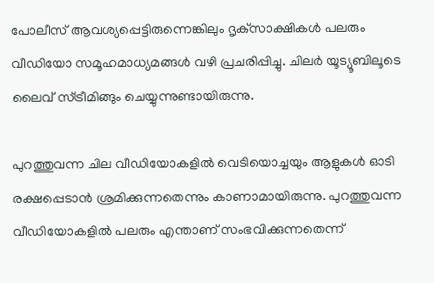പോലീസ് ആവശ്യപ്പെട്ടിരുന്നെങ്കിലും ദൃക്‌സാക്ഷികള്‍ പലരും വീഡിയോ സമൂഹമാധ്യമങ്ങള്‍ വഴി പ്രചരിപ്പിച്ചു. ചിലര്‍ യൂട്യൂബിലൂടെ ലൈവ് സ്ട്രീമിങ്ങും ചെയ്യുന്നുണ്ടായിരുന്നു.

പുറത്തുവന്ന ചില വീഡിയോകളില്‍ വെടിയൊച്ചയും ആളുകള്‍ ഓടി രക്ഷപ്പെടാന്‍ ശ്രമിക്കുന്നതെന്നും കാണാമായിരുന്നു. പുറത്തുവന്ന വീഡിയോകളില്‍ പലരും എന്താണ് സംഭവിക്കുന്നതെന്ന്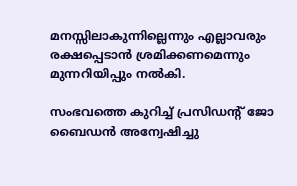മനസ്സിലാകുന്നില്ലെന്നും എല്ലാവരും രക്ഷപ്പെടാന്‍ ശ്രമിക്കണമെന്നും മുന്നറിയിപ്പും നല്‍കി.

സംഭവത്തെ കുറിച്ച് പ്രസിഡന്റ് ജോ ബൈഡന്‍ അന്വേഷിച്ചു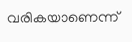വരികയാണെന്ന്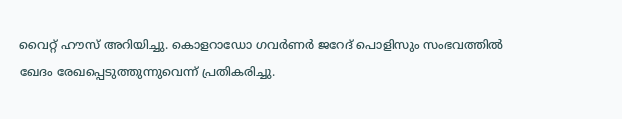വൈറ്റ് ഹൗസ് അറിയിച്ചു. കൊളറാഡോ ഗവര്‍ണര്‍ ജറേദ് പൊളിസും സംഭവത്തില്‍ ഖേദം രേഖപ്പെടുത്തുന്നുവെന്ന് പ്രതികരിച്ചു.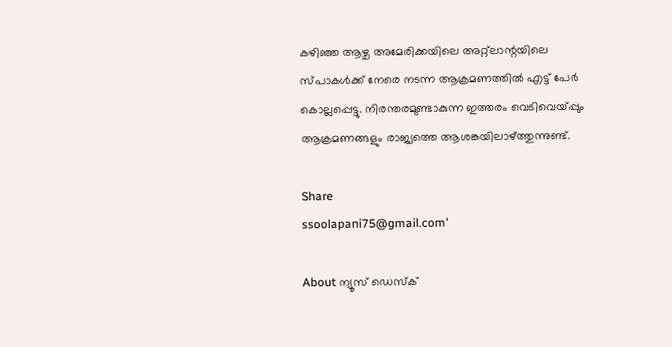കഴിഞ്ഞ ആഴ്ച അമേരിക്കയിലെ അറ്റ്‌ലാന്റയിലെ സ്പാകള്‍ക്ക് നേരെ നടന്ന ആക്രമണത്തില്‍ എട്ട് പേര്‍ കൊല്ലപ്പെട്ടു. നിരന്തരമുണ്ടാകുന്ന ഇത്തരം വെടിവെയ്പ്പും ആക്രമണങ്ങളും രാജ്യത്തെ ആശങ്കയിലാഴ്ത്തുന്നുണ്ട്.

Share
ssoolapani75@gmail.com'

About ന്യൂസ് ഡെസ്ക്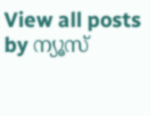View all posts by ന്യൂസ്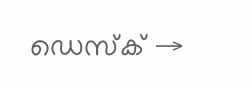ഡെസ്ക് →